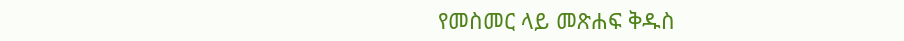የመስመር ላይ መጽሐፍ ቅዱስ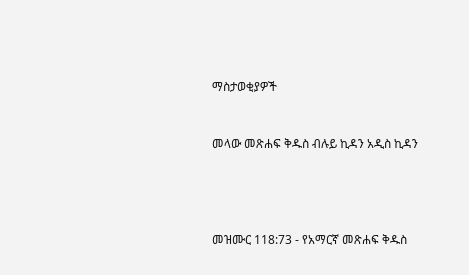ማስታወቂያዎች


መላው መጽሐፍ ቅዱስ ብሉይ ኪዳን አዲስ ኪዳን




መዝሙር 118:73 - የአማርኛ መጽሐፍ ቅዱስ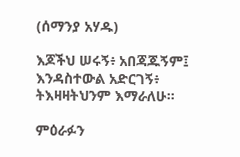(ሰማንያ አሃዱ)

እጆችህ ሠሩኝ፥ አበጃጁኝም፤ እንዳስተውል አድርገኝ፥ ትእዛዛትህንም እማራለሁ።

ምዕራፉን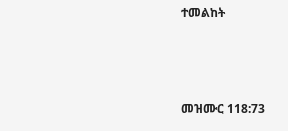ተመልከት



መዝሙር 118:73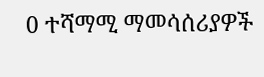0 ተሻማሚ ማመሳሰሪያዎች